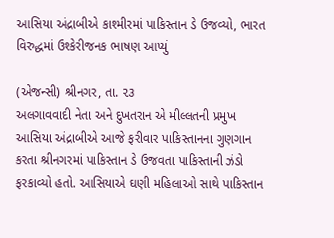આસિયા અંદ્રાબીએ કાશ્મીરમાં પાકિસ્તાન ડે ઉજવ્યો, ભારત વિરુદ્ધમાં ઉશ્કેરીજનક ભાષણ આપ્યું

(એજન્સી) શ્રીનગર, તા. ૨૩
અલગાવવાદી નેતા અને દુખતરાન એ મીલ્લતની પ્રમુખ આસિયા અંદ્રાબીએ આજે ફરીવાર પાકિસ્તાનના ગુણગાન કરતા શ્રીનગરમાં પાકિસ્તાન ડે ઉજવતા પાકિસ્તાની ઝંડો ફરકાવ્યો હતો. આસિયાએ ઘણી મહિલાઓ સાથે પાકિસ્તાન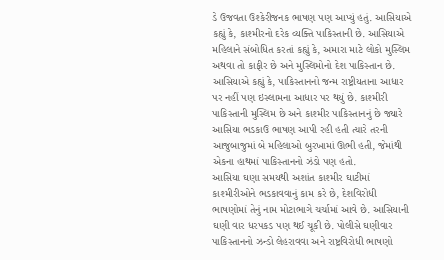ડે ઉજવતા ઉશ્કેરીજનક ભાષણ પણ આપ્યું હતું. આસિયાએ કહ્યું કે, કાશ્મીરનો દરેક વ્યક્તિ પાકિસ્તાની છે. આસિયાએ મહિલાને સંબોધિત કરતાં કહ્યું કે, અમારા માટે લોકો મુસ્લિમ અથવા તો કાફીર છે અને મુસ્લિમોનો દેશ પાકિસ્તાન છે.
આસિયાએ કહ્યું કે, પાકિસ્તાનનો જન્મ રાષ્ટ્રીયતાના આધાર પર નહીં પણ ઇસ્લામના આધાર પર થયું છે. કાશ્મીરી પાકિસ્તાની મુસ્લિમ છે અને કાશ્મીર પાકિસ્તાનનું છે જ્યારે આસિયા ભડકાઉ ભાષણ આપી રહી હતી ત્યારે તરની આજુબાજુમાં બે મહિલાઓ બુરખામાં ઊભી હતી, જેમાંથી એકના હાથમાં પાકિસ્તાનનો ઝંડો પણ હતો.
આસિયા ઘણા સમયથી અશાંત કાશ્મીર ઘાટીમાં કાશ્મીરીઓને ભડકાવવાનું કામ કરે છે, દેશવિરોધી ભાષણોમાં તેનું નામ મોટાભાગે ચર્ચામાં આવે છે. આસિયાની ઘણી વાર ધરપકડ પણ થઈ ચૂકી છે. પોલીસે ઘણીવાર પાકિસ્તાનનો ઝન્ડો લેહરાવવા અને રાષ્ટ્રવિરોધી ભાષણો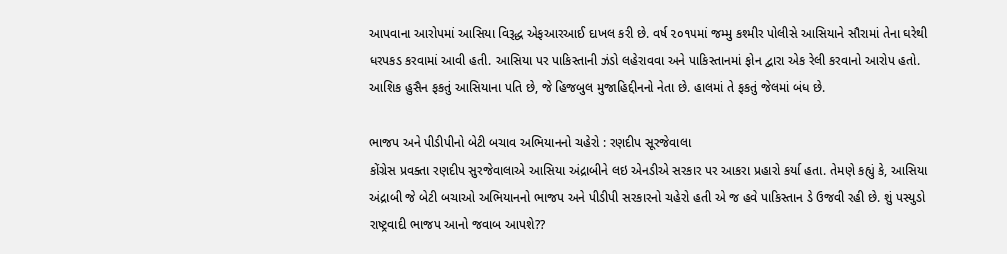આપવાના આરોપમાં આસિયા વિરૂદ્ધ એફઆરઆઈ દાખલ કરી છે. વર્ષ ૨૦૧૫માં જમ્મુ કશ્મીર પોલીસે આસિયાને સૌરામાં તેના ઘરેથી ધરપકડ કરવામાં આવી હતી. આસિયા પર પાકિસ્તાની ઝંડો લહેરાવવા અને પાકિસ્તાનમાં ફોન દ્વારા એક રેલી કરવાનો આરોપ હતો. આશિક હુસૈન ફકતું આસિયાના પતિ છે, જે હિજબુલ મુજાહિદ્દીનનો નેતા છે. હાલમાં તે ફકતું જેલમાં બંધ છે.

ભાજપ અને પીડીપીનો બેટી બચાવ અભિયાનનો ચહેરો : રણદીપ સૂરજેવાલા
કોંગ્રેસ પ્રવક્તા રણદીપ સુરજેવાલાએ આસિયા અંદ્રાબીને લઇ એનડીએ સરકાર પર આકરા પ્રહારો કર્યા હતા. તેમણે કહ્યું કે, આસિયા અંદ્રાબી જે બેટી બચાઓ અભિયાનનો ભાજપ અને પીડીપી સરકારનો ચહેરો હતી એ જ હવે પાકિસ્તાન ડે ઉજવી રહી છે. શું પસ્યુડો રાષ્ટ્રવાદી ભાજપ આનો જવાબ આપશે??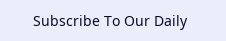Subscribe To Our Daily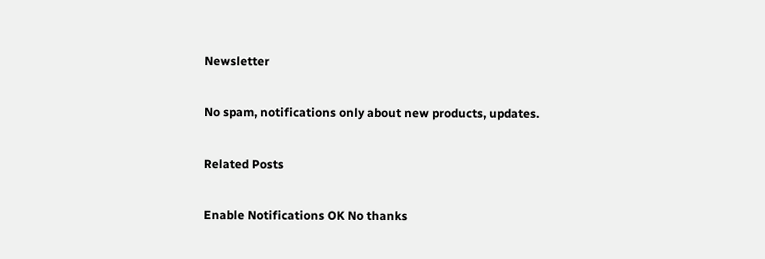Newsletter

No spam, notifications only about new products, updates.

Related Posts

Enable Notifications OK No thanks